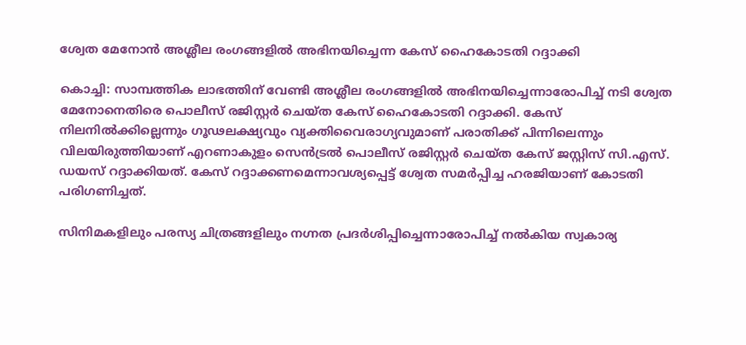ശ്വേത മേനോൻ അശ്ലീല രംഗങ്ങളിൽ അഭിനയിച്ചെന്ന കേസ് ഹൈകോടതി റദ്ദാക്കി

കൊച്ചി: സാമ്പത്തിക ലാഭത്തിന് വേണ്ടി അശ്ലീല രംഗങ്ങളിൽ അഭിനയിച്ചെന്നാരോപിച്ച് നടി ശ്വേത മേനോനെതിരെ പൊലീസ് രജിസ്റ്റർ ചെയ്ത കേസ് ഹൈകോടതി റദ്ദാക്കി. കേസ് നിലനിൽക്കില്ലെന്നും ഗൂഢലക്ഷ്യവും വ്യക്തിവൈരാഗ്യവുമാണ് പരാതിക്ക് പിന്നിലെന്നും വിലയിരുത്തിയാണ് എറണാകുളം സെൻട്രൽ പൊലീസ് രജിസ്റ്റർ ചെയ്ത കേസ് ജസ്റ്റിസ് സി.എസ്. ഡയസ് റദ്ദാക്കിയത്. കേസ് റദ്ദാക്കണമെന്നാവശ്യപ്പെട്ട് ശ്വേത സമർപ്പിച്ച ഹരജിയാണ് കോടതി പരിഗണിച്ചത്.

സിനിമകളിലും പരസ്യ ചിത്രങ്ങളിലും നഗ്നത പ്രദർശിപ്പിച്ചെന്നാരോപിച്ച് നൽകിയ സ്വകാര്യ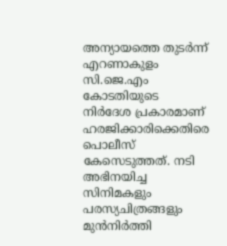അന്യായത്തെ തുടർന്ന് എറണാകുളം സി.ജെ.എം കോടതിയുടെ നിർദേശ പ്രകാരമാണ് ഹരജിക്കാരിക്കെതിരെ പൊലീസ് കേസെടുത്തത്. നടി അഭിനയിച്ച സിനിമകളും പരസ്യചിത്രങ്ങളും മുൻനിർത്തി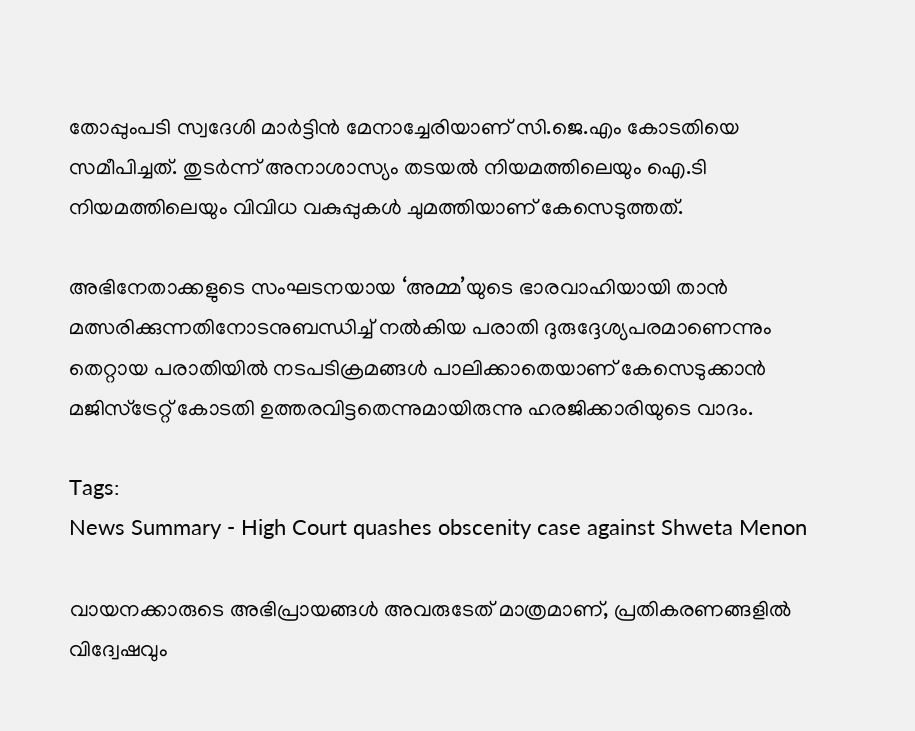തോപ്പുംപടി സ്വദേശി മാർട്ടിൻ മേനാച്ചേരിയാണ് സി.ജെ.എം കോടതിയെ സമീപിച്ചത്. തു‌ടർന്ന് അനാശാസ്യം തടയൽ നിയമത്തിലെയും ഐ.ടി നിയമത്തിലെയും വിവിധ വകുപ്പുകൾ ചുമത്തിയാണ് കേസെടുത്തത്.

അഭിനേതാക്കളുടെ സംഘടനയായ ‘അമ്മ’യുടെ ഭാരവാഹിയായി താൻ മത്സരിക്കുന്നതിനോടനുബന്ധിച്ച് നൽകിയ പരാതി ദുരുദ്ദേശ്യപരമാണെന്നും തെറ്റായ പരാതിയിൽ നടപടിക്രമങ്ങൾ പാലിക്കാതെയാണ് കേസെടുക്കാൻ മജിസ്ട്രേറ്റ് കോടതി ഉത്തരവിട്ടതെന്നുമായിരുന്നു ഹരജിക്കാരിയുടെ വാദം.

Tags:
News Summary - High Court quashes obscenity case against Shweta Menon

വായനക്കാരുടെ അഭിപ്രായങ്ങള്‍ അവരുടേത് മാത്രമാണ്, പ്രതികരണങ്ങളിൽ വിദ്വേഷവും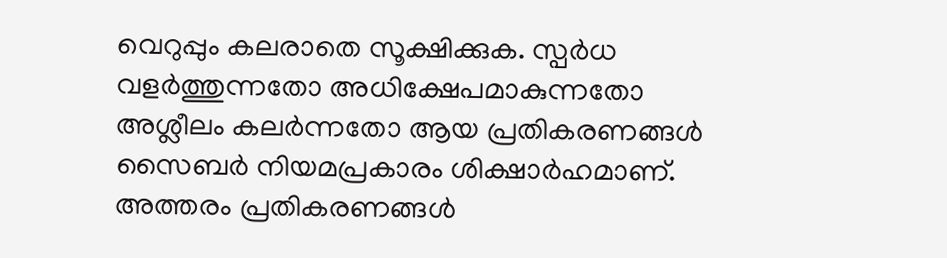വെറുപ്പും കലരാതെ സൂക്ഷിക്കുക. സ്പർധ വളർത്തുന്നതോ അധിക്ഷേപമാകുന്നതോ അശ്ലീലം കലർന്നതോ ആയ പ്രതികരണങ്ങൾ സൈബർ നിയമപ്രകാരം ശിക്ഷാർഹമാണ്. അത്തരം പ്രതികരണങ്ങൾ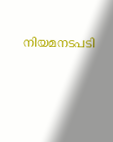നിയമനടപടി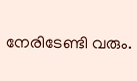നേരിടേണ്ടി വരും.